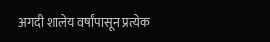अगदी शालेय वर्षांपासून प्रत्येक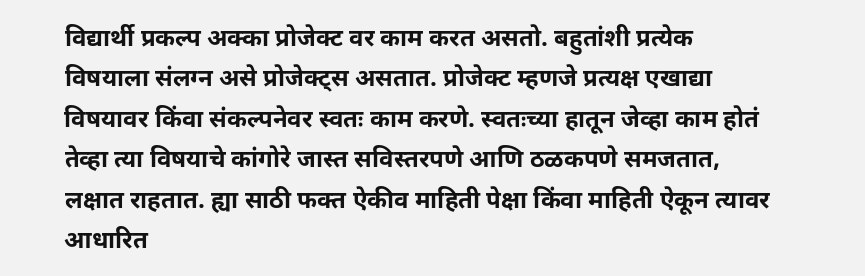विद्यार्थी प्रकल्प अक्का प्रोजेक्ट वर काम करत असतो. बहुतांशी प्रत्येक विषयाला संलग्न असे प्रोजेक्ट्स असतात. प्रोजेक्ट म्हणजे प्रत्यक्ष एखाद्या विषयावर किंवा संकल्पनेवर स्वतः काम करणे. स्वतःच्या हातून जेव्हा काम होतं तेव्हा त्या विषयाचे कांगोरे जास्त सविस्तरपणे आणि ठळकपणे समजतात, लक्षात राहतात. ह्या साठी फक्त ऐकीव माहिती पेक्षा किंवा माहिती ऐकून त्यावर आधारित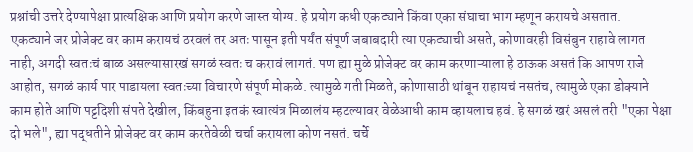प्रश्नांची उत्तरे देण्यापेक्षा प्रात्यक्षिक आणि प्रयोग करणे जास्त योग्य. हे प्रयोग कधी एकट्याने किंवा एका संघाचा भाग म्हणून करायचे असतात.
एकट्याने जर प्रोजेक्ट वर काम करायचं ठरवलं तर अतः पासून इती पर्यंत संपूर्ण जबाबदारी त्या एकट्याची असते, कोणावरही विसंबुन राहावे लागत नाही, अगदी स्वतःचं बाळ असल्यासारखं सगळं स्वतः च करावं लागतं. पण ह्या मुळे प्रोजेक्ट वर काम करणाऱ्याला हे ठाऊक असतं कि आपण राजे आहोत, सगळं कार्य पार पाडायला स्वतःच्या विचारणे संपूर्ण मोकळे. त्यामुळे गती मिळते, कोणासाठी थांबून राहायचं नसतंच, त्यामुळे एका डोक्याने काम होते आणि पट्टदिशी संपते देखील, किंबहुना इतकं स्वात्यंत्र मिळालंय म्हटल्यावर वेळेआधी काम व्हायलाच हवं. हे सगळं खरं असलं तरी "एका पेक्षा दो भले", ह्या पद्धतीने प्रोजेक्ट वर काम करतेवेळी चर्चा करायला कोण नसतं. चर्चे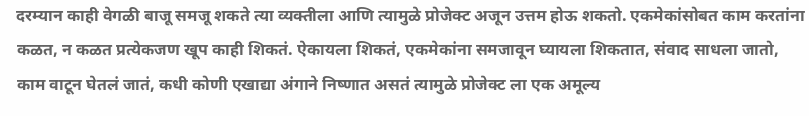दरम्यान काही वेगळी बाजू समजू शकते त्या व्यक्तीला आणि त्यामुळे प्रोजेक्ट अजून उत्तम होऊ शकतो. एकमेकांसोबत काम करतांना कळत, न कळत प्रत्येकजण खूप काही शिकतं. ऐकायला शिकतं, एकमेकांना समजावून घ्यायला शिकतात, संवाद साधला जातो, काम वाटून घेतलं जातं, कधी कोणी एखाद्या अंगाने निष्णात असतं त्यामुळे प्रोजेक्ट ला एक अमूल्य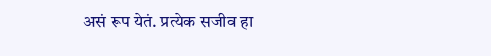असं रूप येतं. प्रत्येक सजीव हा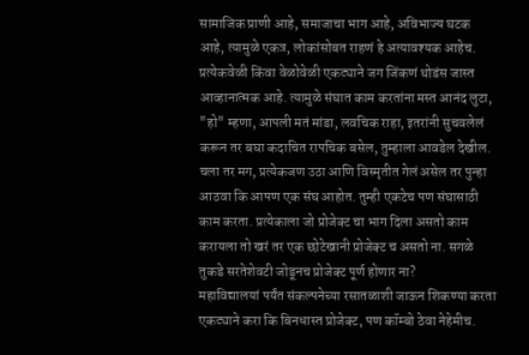सामाजिक प्राणी आहे, समाजाचा भाग आहे, अविभाज्य घटक आहे, त्यामुळे एकत्र, लोकांसोबत राहणं हे अत्यावश्यक आहेच. प्रत्येकवेळी किंवा वेळोवेळी एकट्याने जग जिंकणं थोडंस जास्त आव्हानात्मक आहे. त्यामुळे संघात काम करतांना मस्त आनंद लुटा, "हो" म्हणा, आपली मतं मांडा, लवचिक राहा, इतरांनी सुचवलेलं करून तर बघा कदाचित रापचिक बसेल, तुम्हाला आवडेल देखील. चला तर मग, प्रत्येकजण उठा आणि विस्मृतीत गेलं असेल तर पुन्हा आठवा कि आपण एक संघ आहोत. तुम्ही एकटेच पण संघासाठी काम करता. प्रत्येकाला जो प्रोजेक्ट चा भाग दिला असतो काम करायला तो खरं तर एक छोटेखानी प्रोजेक्ट च असतो ना. सगळे तुकडे सरतेशेवटी जोडूनच प्रोजेक्ट पूर्ण होणार ना?
महाविद्यालयां पर्यंत संकल्पनेच्या रसातळाशी जाऊन शिकण्या करता एकट्याने करा कि बिनधास्त प्रोजेक्ट, पण कॉम्बो ठेवा नेहेमीच.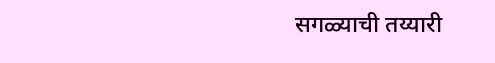सगळ्याची तय्यारी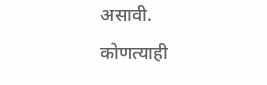असावी.
कोणत्याही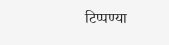टिप्पण्या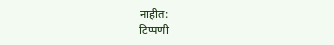नाहीत:
टिप्पणी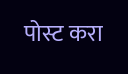पोस्ट करा